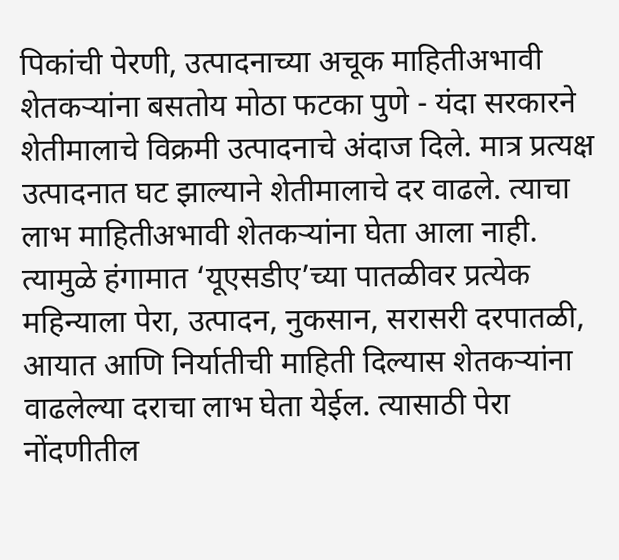पिकांची पेरणी, उत्पादनाच्या अचूक माहितीअभावी शेतकऱ्यांना बसतोय मोठा फटका पुणे - यंदा सरकारने शेतीमालाचे विक्रमी उत्पादनाचे अंदाज दिले. मात्र प्रत्यक्ष उत्पादनात घट झाल्याने शेतीमालाचे दर वाढले. त्याचा लाभ माहितीअभावी शेतकऱ्यांना घेता आला नाही. त्यामुळे हंगामात ‘यूएसडीए’च्या पातळीवर प्रत्येक महिन्याला पेरा, उत्पादन, नुकसान, सरासरी दरपातळी, आयात आणि निर्यातीची माहिती दिल्यास शेतकऱ्यांना वाढलेल्या दराचा लाभ घेता येईल. त्यासाठी पेरा नोंदणीतील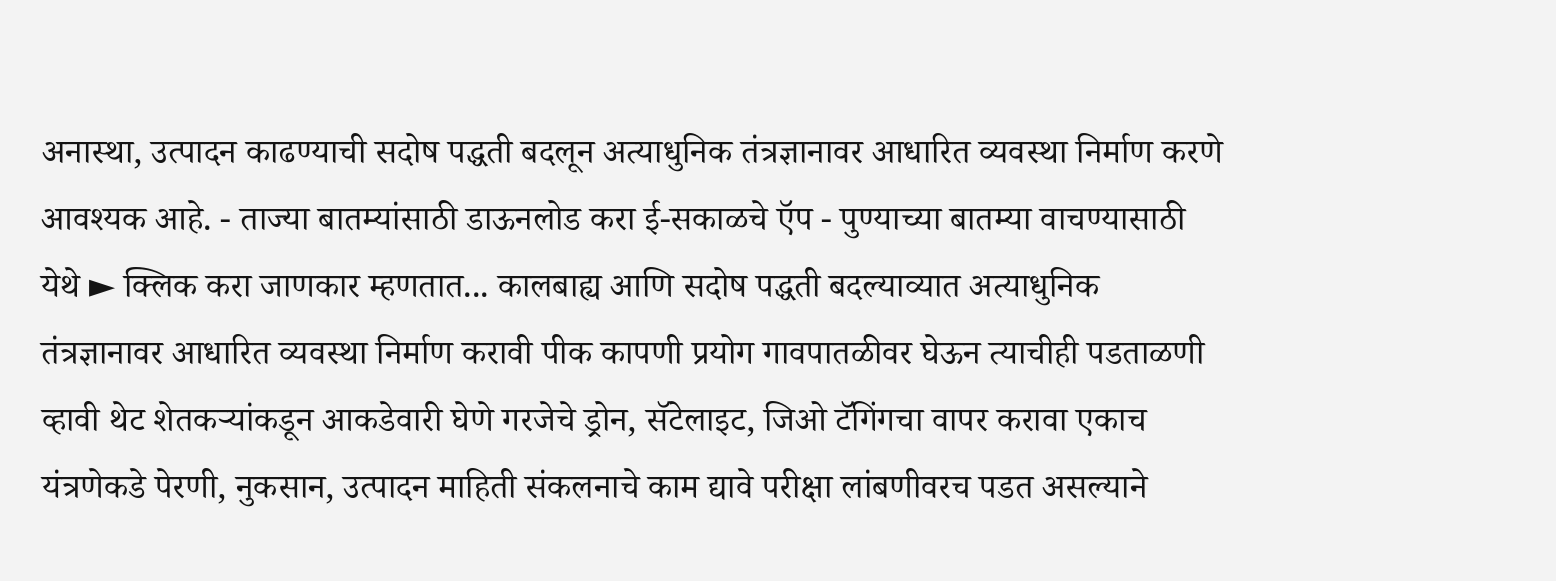अनास्था, उत्पादन काढण्याची सदोष पद्धती बदलून अत्याधुनिक तंत्रज्ञानावर आधारित व्यवस्था निर्माण करणे आवश्‍यक आहे. - ताज्या बातम्यांसाठी डाऊनलोड करा ई-सकाळचे ऍप - पुण्याच्या बातम्या वाचण्यासाठी येथे ► क्लिक करा जाणकार म्हणतात... कालबाह्य आणि सदोष पद्धती बदल्याव्यात अत्याधुनिक तंत्रज्ञानावर आधारित व्यवस्था निर्माण करावी पीक कापणी प्रयोग गावपातळीवर घेऊन त्याचीही पडताळणी व्हावी थेट शेतकऱ्यांकडून आकडेवारी घेणे गरजेचे ड्रोन, सॅटेलाइट, जिओ टॅगिंगचा वापर करावा एकाच यंत्रणेकडे पेरणी, नुकसान, उत्पादन माहिती संकलनाचे काम द्यावे परीक्षा लांबणीवरच पडत असल्याने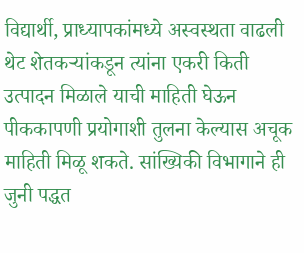विद्यार्थी, प्राध्यापकांमध्ये अस्वस्थता वाढली थेट शेतकऱ्यांकडून त्यांना एकरी किती उत्पादन मिळाले याची माहिती घेऊन पीककापणी प्रयोगाशी तुलना केल्यास अचूक माहिती मिळू शकते. सांख्यिकी विभागाने ही जुनी पद्धत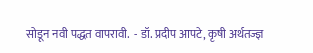सोडून नवी पद्धत वापरावी.  - डॉ. प्रदीप आपटे, कृषी अर्थतज्ज्ञ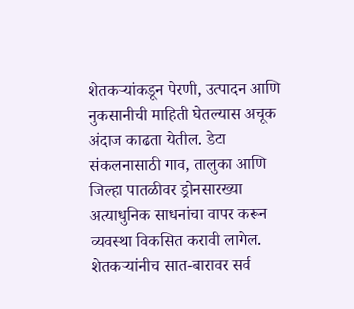शेतकऱ्यांकडून पेरणी, उत्पादन आणि नुकसानीची माहिती घेतल्यास अचूक अंदाज काढता येतील. डेटा संकलनासाठी गाव, तालुका आणि जिल्हा पातळीवर ड्रोनसारख्या अत्याधुनिक साधनांचा वापर करून व्यवस्था विकसित करावी लागेल. शेतकऱ्यांनीच सात-बारावर सर्व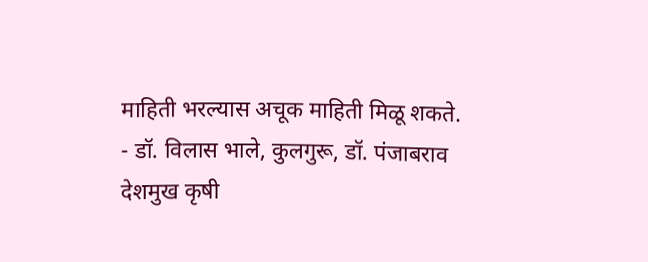माहिती भरल्यास अचूक माहिती मिळू शकते.   - डॉ. विलास भाले, कुलगुरू, डॉ. पंजाबराव देशमुख कृषी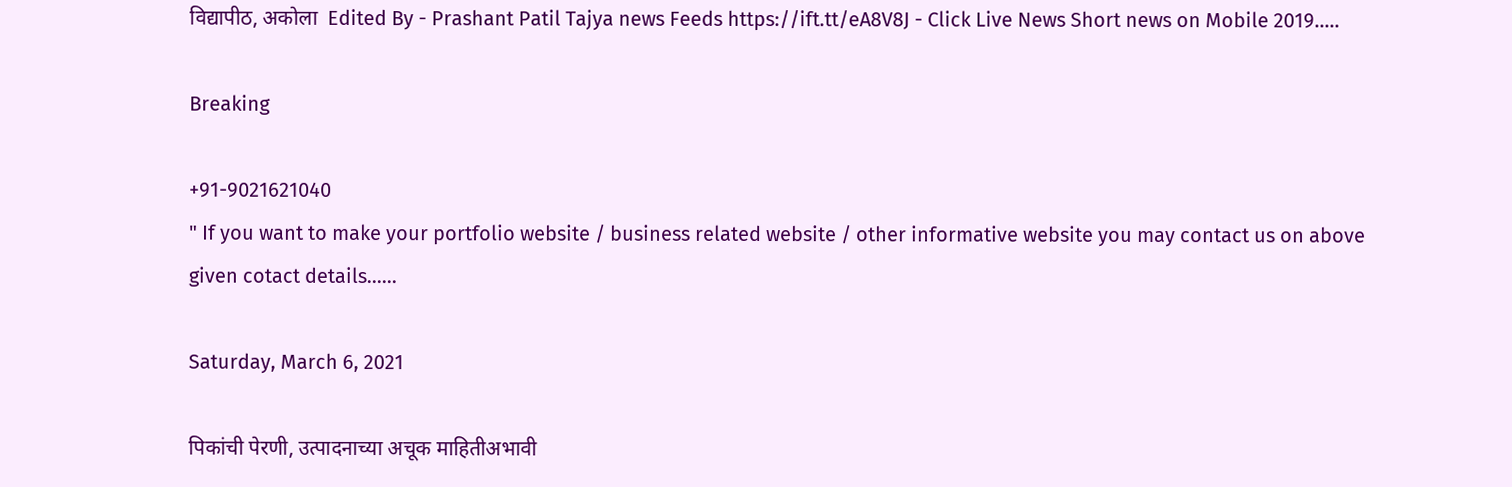विद्यापीठ, अकोला  Edited By - Prashant Patil Tajya news Feeds https://ift.tt/eA8V8J - Click Live News Short news on Mobile 2019.....

Breaking

+91-9021621040
" If you want to make your portfolio website / business related website / other informative website you may contact us on above given cotact details......

Saturday, March 6, 2021

पिकांची पेरणी, उत्पादनाच्या अचूक माहितीअभावी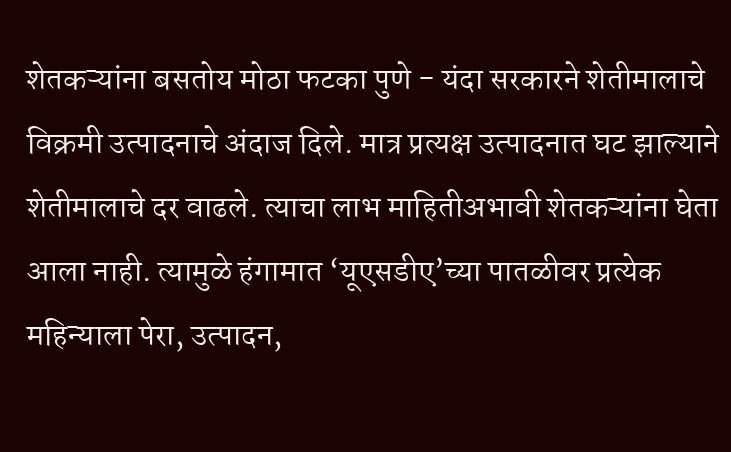शेतकऱ्यांना बसतोय मोठा फटका पुणे - यंदा सरकारने शेतीमालाचे विक्रमी उत्पादनाचे अंदाज दिले. मात्र प्रत्यक्ष उत्पादनात घट झाल्याने शेतीमालाचे दर वाढले. त्याचा लाभ माहितीअभावी शेतकऱ्यांना घेता आला नाही. त्यामुळे हंगामात ‘यूएसडीए’च्या पातळीवर प्रत्येक महिन्याला पेरा, उत्पादन,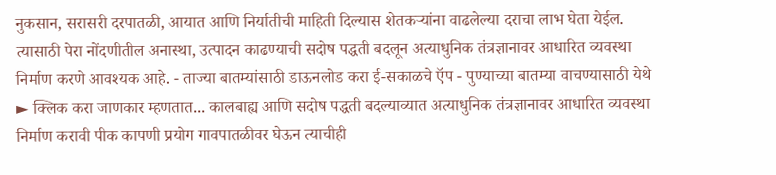नुकसान, सरासरी दरपातळी, आयात आणि निर्यातीची माहिती दिल्यास शेतकऱ्यांना वाढलेल्या दराचा लाभ घेता येईल. त्यासाठी पेरा नोंदणीतील अनास्था, उत्पादन काढण्याची सदोष पद्धती बदलून अत्याधुनिक तंत्रज्ञानावर आधारित व्यवस्था निर्माण करणे आवश्‍यक आहे. - ताज्या बातम्यांसाठी डाऊनलोड करा ई-सकाळचे ऍप - पुण्याच्या बातम्या वाचण्यासाठी येथे ► क्लिक करा जाणकार म्हणतात... कालबाह्य आणि सदोष पद्धती बदल्याव्यात अत्याधुनिक तंत्रज्ञानावर आधारित व्यवस्था निर्माण करावी पीक कापणी प्रयोग गावपातळीवर घेऊन त्याचीही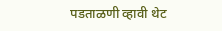पडताळणी व्हावी थेट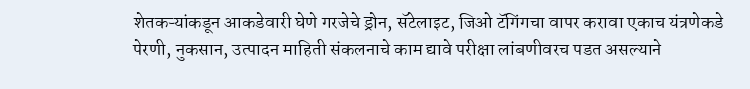शेतकऱ्यांकडून आकडेवारी घेणे गरजेचे ड्रोन, सॅटेलाइट, जिओ टॅगिंगचा वापर करावा एकाच यंत्रणेकडे पेरणी, नुकसान, उत्पादन माहिती संकलनाचे काम द्यावे परीक्षा लांबणीवरच पडत असल्याने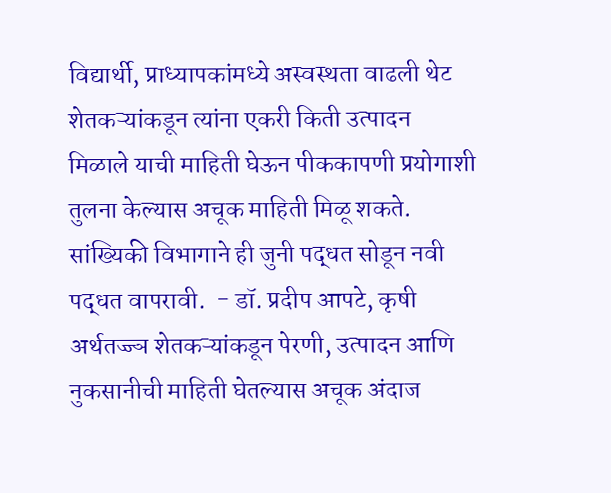विद्यार्थी, प्राध्यापकांमध्ये अस्वस्थता वाढली थेट शेतकऱ्यांकडून त्यांना एकरी किती उत्पादन मिळाले याची माहिती घेऊन पीककापणी प्रयोगाशी तुलना केल्यास अचूक माहिती मिळू शकते. सांख्यिकी विभागाने ही जुनी पद्धत सोडून नवी पद्धत वापरावी.  - डॉ. प्रदीप आपटे, कृषी अर्थतज्ज्ञ शेतकऱ्यांकडून पेरणी, उत्पादन आणि नुकसानीची माहिती घेतल्यास अचूक अंदाज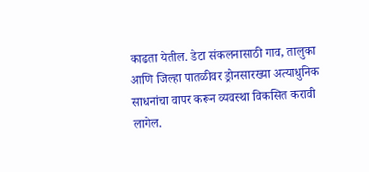काढता येतील. डेटा संकलनासाठी गाव, तालुका आणि जिल्हा पातळीवर ड्रोनसारख्या अत्याधुनिक साधनांचा वापर करून व्यवस्था विकसित करावी लागेल.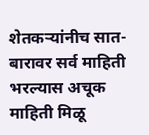शेतकऱ्यांनीच सात-बारावर सर्व माहिती भरल्यास अचूक माहिती मिळू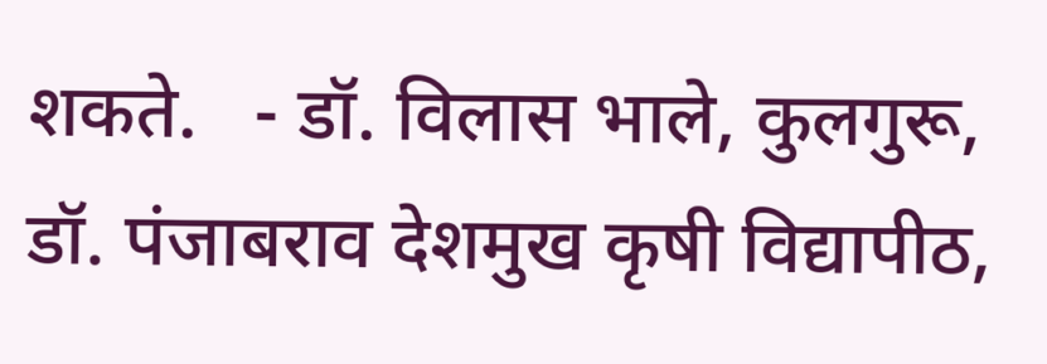शकते.   - डॉ. विलास भाले, कुलगुरू, डॉ. पंजाबराव देशमुख कृषी विद्यापीठ,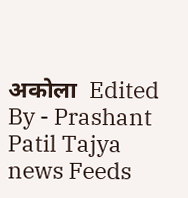अकोला  Edited By - Prashant Patil Tajya news Feeds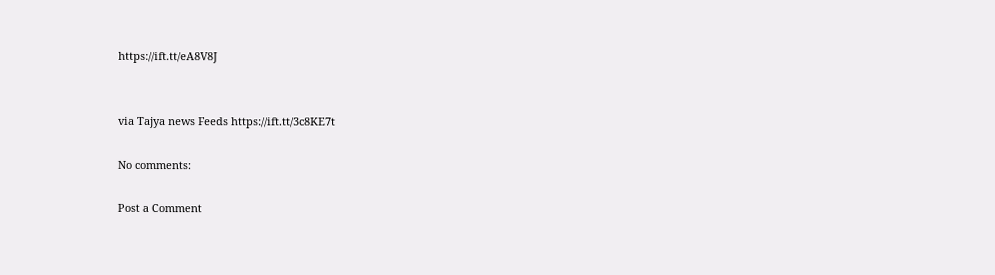https://ift.tt/eA8V8J


via Tajya news Feeds https://ift.tt/3c8KE7t

No comments:

Post a Comment